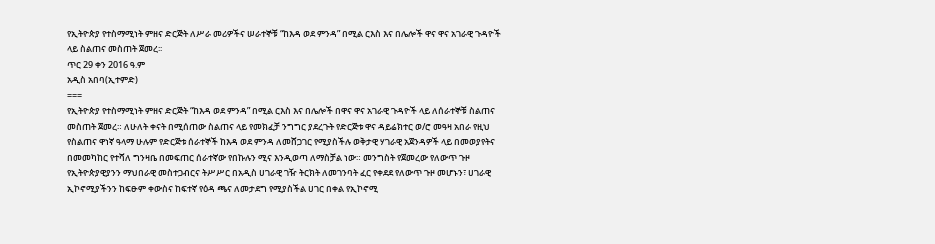የኢትዮጵያ የተስማሚነት ምዘና ድርጅት ለሥራ መሪዎችና ሠራተኞቹ “ከእዳ ወደ ምንዳ” በሚል ርእስ እና በሌሎች ዋና ዋና አገራዊ ጉዳዮች ላይ ስልጠና መስጠት ጀመረ፡፡
ጥር 29 ቀን 2016 ዓ.ም
አዲስ አበባ(ኢተምድ)
===
የኢትዮጵያ የተስማሚነት ምዘና ድርጅት “ከእዳ ወደ ምንዳ” በሚል ርእስ እና በሌሎች በዋና ዋና አገራዊ ጉዳዮች ላይ ለሰራተኞቹ ስልጠና መስጠት ጀመረ። ለሁለት ቀናት በሚሰጠው ስልጠና ላይ የመክፈቻ ንግግር ያደረጉት የድርጅቱ ዋና ዳይሬክተር ወ/ሮ መዓዛ አበራ የዚህ የስልጠና ዋነኛ ዓላማ ሁሉም የድርጅቱ ሰራተኞች ከእዳ ወደ ምንዳ ለመሸጋገር የሚያስችሉ ወቅታዊ ሃገራዊ አጀንዳዎች ላይ በመወያየትና በመመካከር የተሻለ ግንዛቤ በመፍጠር ሰራተኛው የበኩሉን ሚና እንዲወጣ ለማስቻል ነው። መንግስት የጀመረው የለውጥ ጉዞ የኢትዮጵያዊያንን ማህበራዊ መስተጋብርና ትሥሥር በአዲስ ሀገራዊ ገዥ ትርክት ለመገንባት ፈር የቀደደ የለውጥ ጉዞ መሆኑን፣ ሀገራዊ ኢኮኖሚያችንን ከፍፁም ቀውስና ከፍተኛ የዕዳ ጫና ለመታደግ የሚያስችል ሀገር በቀል የኢኮኖሚ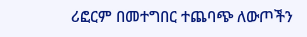ሪፎርም በመተግበር ተጨባጭ ለውጦችን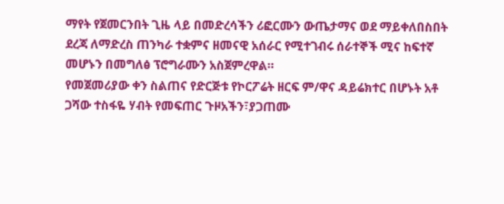ማየት የጀመርንበት ጊዜ ላይ በመድረሳችን ሪፎርሙን ውጤታማና ወደ ማይቀለበስበት ደረጃ ለማድረስ ጠንካራ ተቋምና ዘመናዊ አሰራር የሚተገብሩ ሰራተኞች ሚና ከፍተኛ መሆኑን በመግለፅ ፕሮግራሙን አስጀምረዋል።
የመጀመሪያው ቀን ስልጠና የድርጅቱ የኮርፖሬት ዘርፍ ም/ዋና ዳይሬክተር በሆኑት አቶ ጋሻው ተስፋዬ ሃብት የመፍጠር ጉዞአችን፣ያጋጠሙ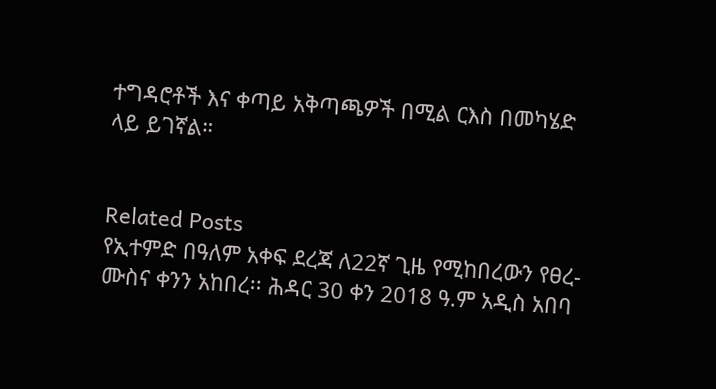ተግዳሮቶች እና ቀጣይ አቅጣጫዎች በሚል ርእስ በመካሄድ ላይ ይገኛል።


Related Posts
የኢተምድ በዓለም አቀፍ ደረጃ ለ22ኛ ጊዜ የሚከበረውን የፀረ-ሙስና ቀንን አከበረ፡፡ ሕዳር 30 ቀን 2018 ዓ.ም አዲስ አበባ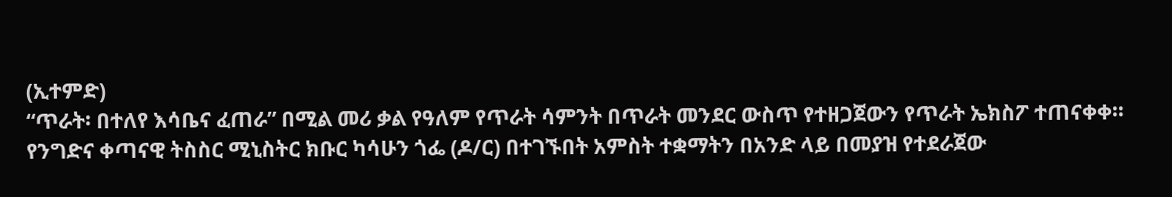(ኢተምድ)
“ጥራት፡ በተለየ እሳቤና ፈጠራ” በሚል መሪ ቃል የዓለም የጥራት ሳምንት በጥራት መንደር ውስጥ የተዘጋጀውን የጥራት ኤክስፖ ተጠናቀቀ።
የንግድና ቀጣናዊ ትስስር ሚኒስትር ክቡር ካሳሁን ጎፌ (ዶ/ር) በተገኙበት አምስት ተቋማትን በአንድ ላይ በመያዝ የተደራጀው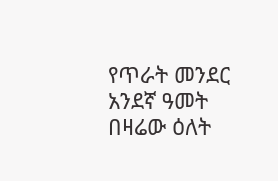የጥራት መንደር አንደኛ ዓመት በዛሬው ዕለት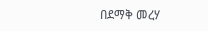በደማቅ መረሃ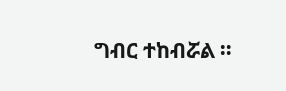ግብር ተከብሯል ።